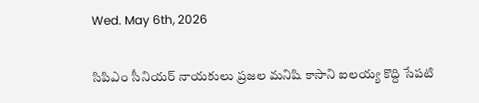Wed. May 6th, 2026

సిపిఎం సీనియర్ నాయకులు ప్రజల మనిషి కాసాని ఐలయ్య కొద్ది సేపటి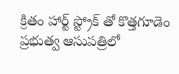క్రితం హార్ట్ స్ట్రోక్ తో కొత్తగూడెం ప్రభుత్వ ఆసుపత్రిలో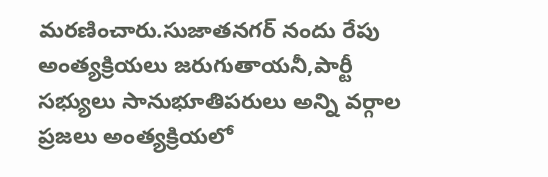మరణించారు.సుజాతనగర్ నందు రేపు అంత్యక్రియలు జరుగుతాయనీ,పార్టీ సభ్యులు సానుభూతిపరులు అన్ని వర్గాల ప్రజలు అంత్యక్రియలో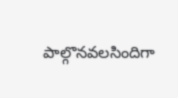పాల్గొనవలసిందిగా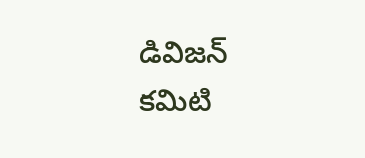డివిజన్ కమిటి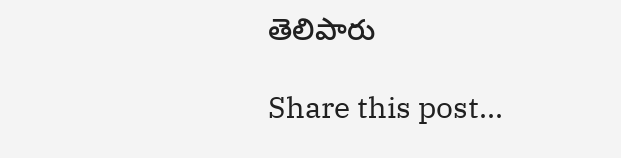తెలిపారు

Share this post...